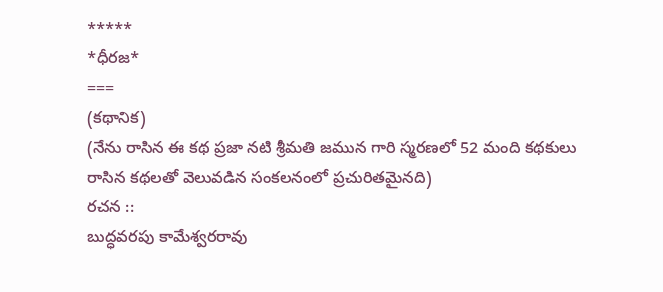*****
*ధీరజ*
===
(కథానిక)
(నేను రాసిన ఈ కథ ప్రజా నటి శ్రీమతి జమున గారి స్మరణలో 52 మంది కథకులు రాసిన కథలతో వెలువడిన సంకలనంలో ప్రచురితమైనది)
రచన ::
బుద్ధవరపు కామేశ్వరరావు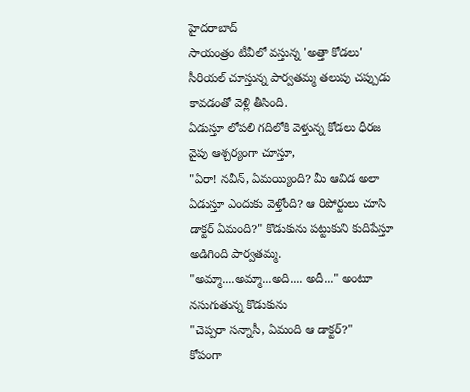హైదరాబాద్
సాయంత్రం టీవీలో వస్తున్న 'అత్తా కోడలు' సీరియల్ చూస్తున్న పార్వతమ్మ తలుపు చప్పుడు కావడంతో వెళ్లి తీసింది.
ఏడుస్తూ లోపలి గదిలోకి వెళ్తున్న కోడలు ధీరజ వైపు ఆశ్చర్యంగా చూస్తూ,
"ఏరా! నవీన్, ఏమయ్యింది? మీ ఆవిడ అలా ఏడుస్తూ ఎందుకు వెళ్తోంది? ఆ రిపోర్టులు చూసి డాక్టర్ ఏమంది?" కొడుకును పట్టుకుని కుదిపేస్తూ అడిగింది పార్వతమ్మ.
"అమ్మా....అమ్మా...అది.... అదీ..." అంటూ నసుగుతున్న కొడుకును
"చెప్పరా సన్నాసీ, ఏమంది ఆ డాక్టర్?"
కోపంగా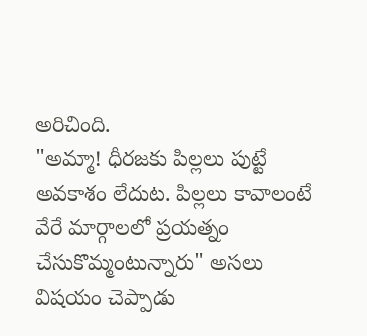అరిచింది.
"అమ్మా! ధీరజకు పిల్లలు పుట్టే అవకాశం లేదుట. పిల్లలు కావాలంటే వేరే మార్గాలలో ప్రయత్నం చేసుకొమ్మంటున్నారు" అసలు విషయం చెప్పాడు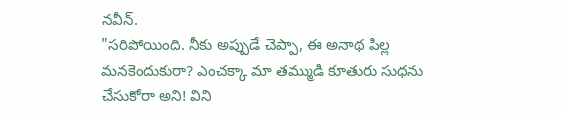నవీన్.
"సరిపోయింది. నీకు అప్పుడే చెప్పా, ఈ అనాథ పిల్ల మనకెందుకురా? ఎంచక్కా మా తమ్ముడి కూతురు సుధను చేసుకోరా అని! విని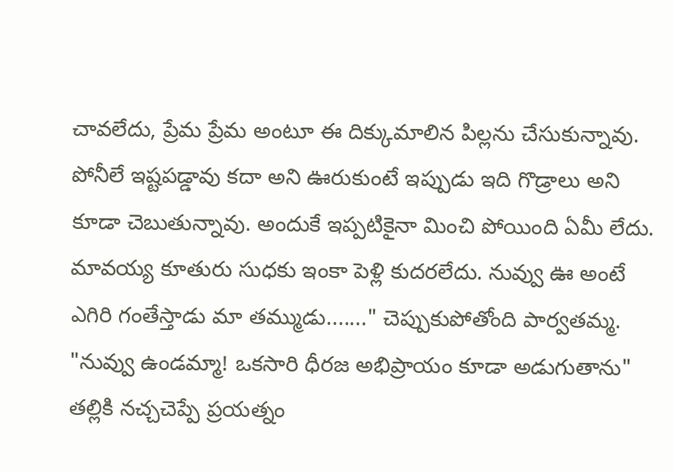చావలేదు, ప్రేమ ప్రేమ అంటూ ఈ దిక్కుమాలిన పిల్లను చేసుకున్నావు. పోనీలే ఇష్టపడ్డావు కదా అని ఊరుకుంటే ఇప్పుడు ఇది గొడ్రాలు అని కూడా చెబుతున్నావు. అందుకే ఇప్పటికైనా మించి పోయింది ఏమీ లేదు. మావయ్య కూతురు సుధకు ఇంకా పెళ్లి కుదరలేదు. నువ్వు ఊ అంటే ఎగిరి గంతేస్తాడు మా తమ్ముడు......." చెప్పుకుపోతోంది పార్వతమ్మ.
"నువ్వు ఉండమ్మా! ఒకసారి ధీరజ అభిప్రాయం కూడా అడుగుతాను" తల్లికి నచ్చచెప్పే ప్రయత్నం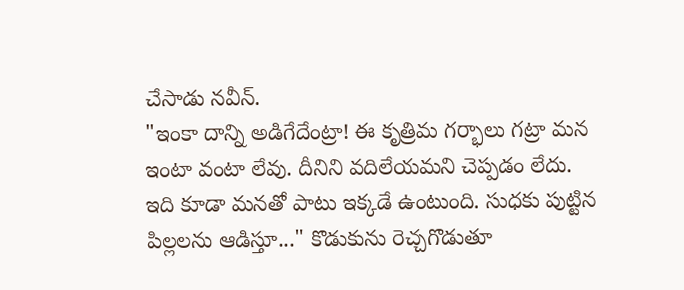చేసాడు నవీన్.
"ఇంకా దాన్ని అడిగేదేంట్రా! ఈ కృత్రిమ గర్భాలు గట్రా మన ఇంటా వంటా లేవు. దీనిని వదిలేయమని చెప్పడం లేదు. ఇది కూడా మనతో పాటు ఇక్కడే ఉంటుంది. సుధకు పుట్టిన పిల్లలను ఆడిస్తూ..." కొడుకును రెచ్చగొడుతూ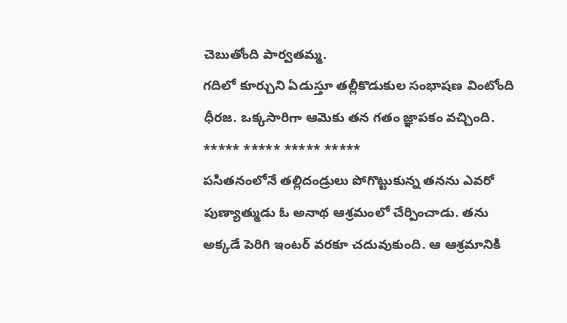చెబుతోంది పార్వతమ్మ.
గదిలో కూర్చుని ఏడుస్తూ తల్లీకొడుకుల సంభాషణ వింటోంది ధీరజ. ఒక్కసారిగా ఆమెకు తన గతం జ్ఞాపకం వచ్చింది.
***** ***** ***** *****
పసితనంలోనే తల్లిదండ్రులు పోగొట్టుకున్న తనను ఎవరో పుణ్యాత్ముడు ఓ అనాథ ఆశ్రమంలో చేర్పించాడు. తను అక్కడే పెరిగి ఇంటర్ వరకూ చదువుకుంది. ఆ ఆశ్రమానికి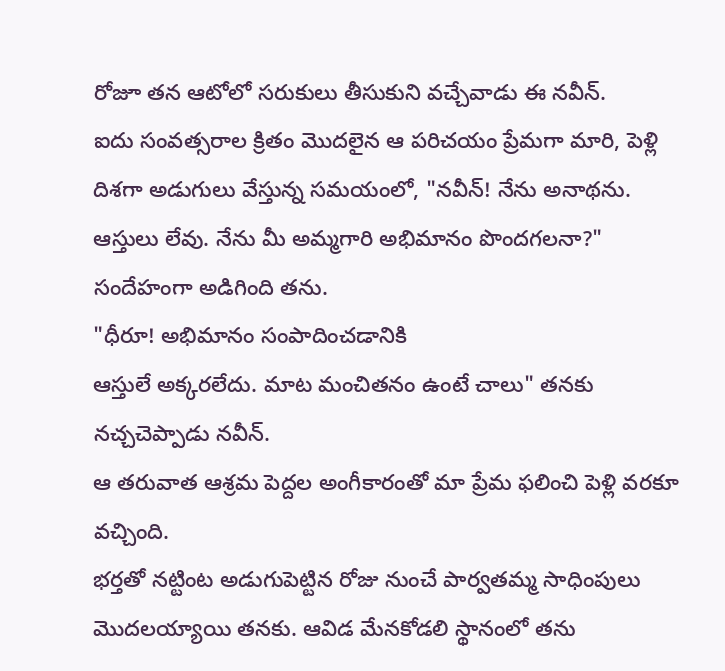రోజూ తన ఆటోలో సరుకులు తీసుకుని వచ్చేవాడు ఈ నవీన్.
ఐదు సంవత్సరాల క్రితం మొదలైన ఆ పరిచయం ప్రేమగా మారి, పెళ్లి దిశగా అడుగులు వేస్తున్న సమయంలో, "నవీన్! నేను అనాథను. ఆస్తులు లేవు. నేను మీ అమ్మగారి అభిమానం పొందగలనా?" సందేహంగా అడిగింది తను.
"ధీరూ! అభిమానం సంపాదించడానికి
ఆస్తులే అక్కరలేదు. మాట మంచితనం ఉంటే చాలు" తనకు నచ్చచెప్పాడు నవీన్.
ఆ తరువాత ఆశ్రమ పెద్దల అంగీకారంతో మా ప్రేమ ఫలించి పెళ్లి వరకూ వచ్చింది.
భర్తతో నట్టింట అడుగుపెట్టిన రోజు నుంచే పార్వతమ్మ సాధింపులు మొదలయ్యాయి తనకు. ఆవిడ మేనకోడలి స్థానంలో తను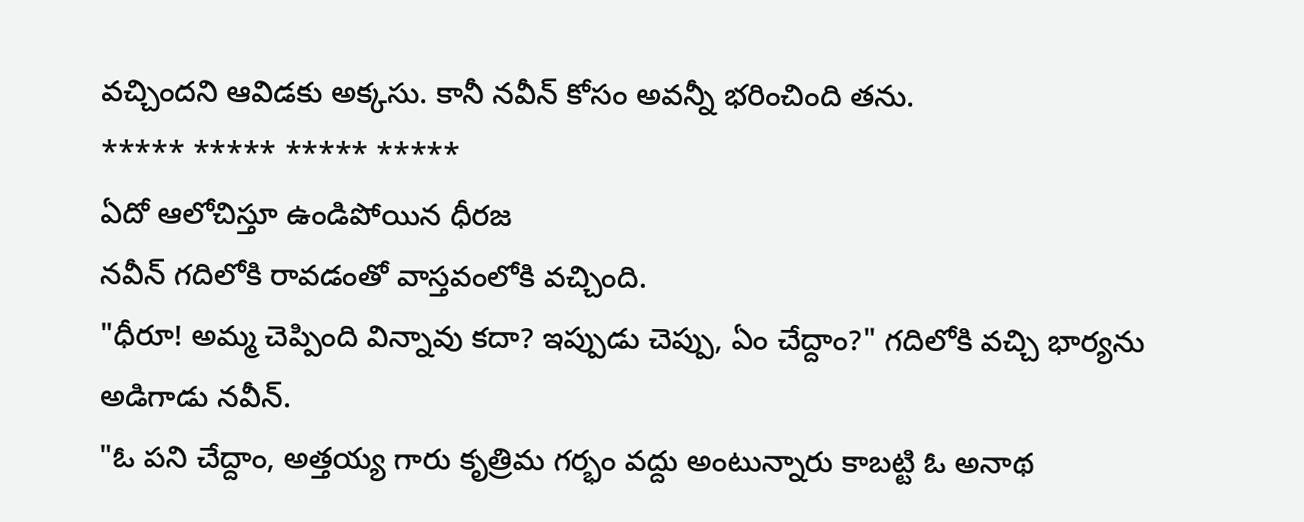వచ్చిందని ఆవిడకు అక్కసు. కానీ నవీన్ కోసం అవన్నీ భరించింది తను.
***** ***** ***** *****
ఏదో ఆలోచిస్తూ ఉండిపోయిన ధీరజ
నవీన్ గదిలోకి రావడంతో వాస్తవంలోకి వచ్చింది.
"ధీరూ! అమ్మ చెప్పింది విన్నావు కదా? ఇప్పుడు చెప్పు, ఏం చేద్దాం?" గదిలోకి వచ్చి భార్యను అడిగాడు నవీన్.
"ఓ పని చేద్దాం, అత్తయ్య గారు కృత్రిమ గర్భం వద్దు అంటున్నారు కాబట్టి ఓ అనాథ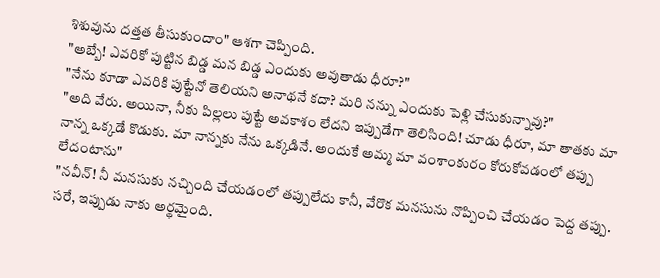శిశువును దత్తత తీసుకుందాం" ఆశగా చెప్పింది.
"అబ్బే! ఎవరికో పుట్టిన బిడ్డ మన బిడ్డ ఎందుకు అవుతాడు ధీరూ?"
"నేను కూడా ఎవరికి పుట్టేనో తెలియని అనాథనే కదా? మరి నన్ను ఎందుకు పెళ్లి చేసుకున్నావు?"
"అది వేరు. అయినా, నీకు పిల్లలు పుట్టే అవకాశం లేదని ఇప్పుడేగా తెలిసింది! చూడు ధీరూ, మా తాతకు మా నాన్న ఒక్కడే కొడుకు. మా నాన్నకు నేను ఒక్కడినే. అందుకే అమ్మ మా వంశాంకురం కోరుకోవడంలో తప్పు లేదంటాను"
"నవీన్! నీ మనసుకు నచ్చింది చేయడంలో తప్పులేదు కానీ, వేరొక మనసును నొప్పించి చేయడం పెద్ద తప్పు. సరే, ఇప్పుడు నాకు అర్థమైంది.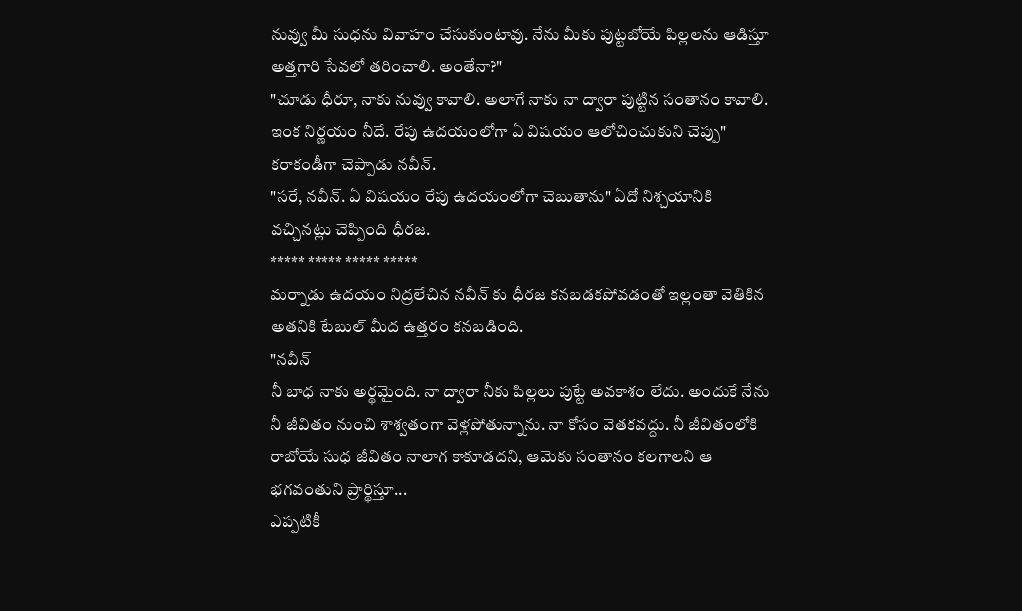నువ్వు మీ సుధను వివాహం చేసుకుంటావు. నేను మీకు పుట్టబోయే పిల్లలను ఆడిస్తూ అత్తగారి సేవలో తరించాలి. అంతేనా?"
"చూడు ధీరూ, నాకు నువ్వు కావాలి. అలాగే నాకు నా ద్వారా పుట్టిన సంతానం కావాలి. ఇంక నిర్ణయం నీదే. రేపు ఉదయంలోగా ఏ విషయం ఆలోచించుకుని చెప్పు" కరాకండీగా చెప్పాడు నవీన్.
"సరే, నవీన్. ఏ విషయం రేపు ఉదయంలోగా చెబుతాను" ఏదో నిశ్చయానికి వచ్చినట్లు చెప్పింది ధీరజ.
***** ***** ***** *****
మర్నాడు ఉదయం నిద్రలేచిన నవీన్ కు ధీరజ కనబడకపోవడంతో ఇల్లంతా వెతికిన అతనికి టేబుల్ మీద ఉత్తరం కనబడింది.
"నవీన్
నీ బాధ నాకు అర్థమైంది. నా ద్వారా నీకు పిల్లలు పుట్టే అవకాశం లేదు. అందుకే నేను నీ జీవితం నుంచి శాశ్వతంగా వెళ్లపోతున్నాను. నా కోసం వెతకవద్దు. నీ జీవితంలోకి రాబోయే సుధ జీవితం నాలాగ కాకూడదని, ఆమెకు సంతానం కలగాలని ఆ భగవంతుని ప్రార్థిస్తూ...
ఎప్పటికీ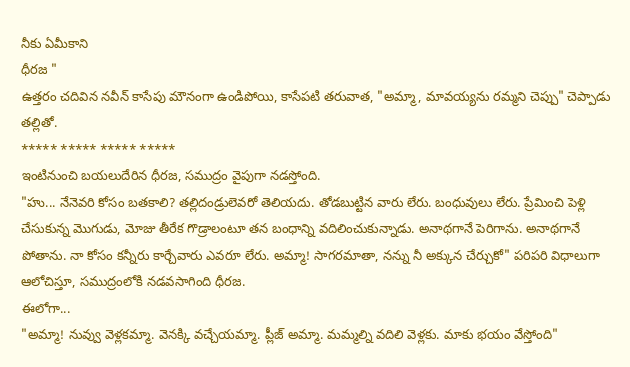నీకు ఏమీకాని
ధీరజ "
ఉత్తరం చదివిన నవీన్ కాసేపు మౌనంగా ఉండిపోయి, కాసేపటి తరువాత, "అమ్మా, మావయ్యను రమ్మని చెప్పు" చెప్పాడు తల్లితో.
***** ***** ***** *****
ఇంటినుంచి బయలుదేరిన ధీరజ, సముద్రం వైపుగా నడస్తోంది.
"హు... నేనెవరి కోసం బతకాలి? తల్లిదండ్రులెవరో తెలియదు. తోడబుట్టిన వారు లేరు. బంధువులు లేరు. ప్రేమించి పెళ్లి చేసుకున్న మొగుడు, మోజు తీరేక గొడ్రాలంటూ తన బంధాన్ని వదిలించుకున్నాడు. అనాథగానే పెరిగాను. అనాథగానే పోతాను. నా కోసం కన్నీరు కార్చేవారు ఎవరూ లేరు. అమ్మా! సాగరమాతా, నన్ను నీ అక్కున చేర్చుకో" పరిపరి విధాలుగా ఆలోచిస్తూ, సముద్రంలోకి నడవసాగింది ధీరజ.
ఈలోగా...
"అమ్మా! నువ్వు వెళ్లకమ్మా. వెనక్కి వచ్చేయమ్మా. ప్లీజ్ అమ్మా. మమ్మల్ని వదిలి వెళ్లకు. మాకు భయం వేస్తోంది"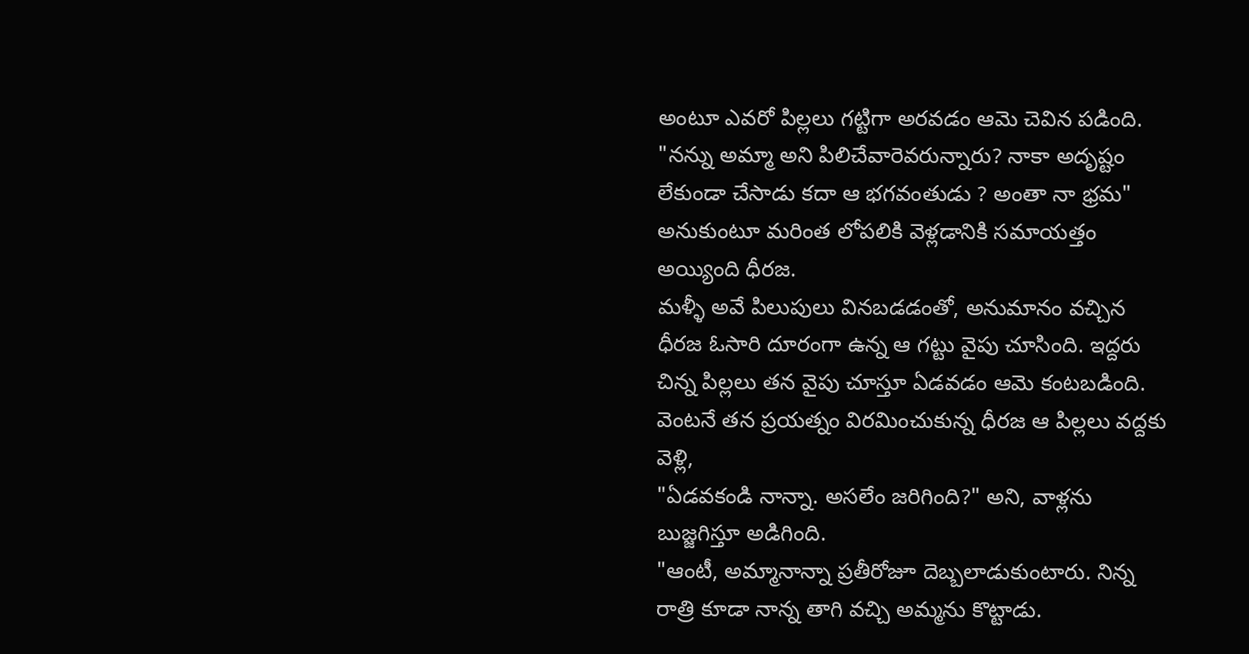అంటూ ఎవరో పిల్లలు గట్టిగా అరవడం ఆమె చెవిన పడింది.
"నన్ను అమ్మా అని పిలిచేవారెవరున్నారు? నాకా అదృష్టం లేకుండా చేసాడు కదా ఆ భగవంతుడు ? అంతా నా భ్రమ" అనుకుంటూ మరింత లోపలికి వెళ్లడానికి సమాయత్తం అయ్యింది ధీరజ.
మళ్ళీ అవే పిలుపులు వినబడడంతో, అనుమానం వచ్చిన ధీరజ ఓసారి దూరంగా ఉన్న ఆ గట్టు వైపు చూసింది. ఇద్దరు చిన్న పిల్లలు తన వైపు చూస్తూ ఏడవడం ఆమె కంటబడింది. వెంటనే తన ప్రయత్నం విరమించుకున్న ధీరజ ఆ పిల్లలు వద్దకు వెళ్లి,
"ఏడవకండి నాన్నా. అసలేం జరిగింది?" అని, వాళ్లను బుజ్జగిస్తూ అడిగింది.
"ఆంటీ, అమ్మానాన్నా ప్రతీరోజూ దెబ్బలాడుకుంటారు. నిన్న రాత్రి కూడా నాన్న తాగి వచ్చి అమ్మను కొట్టాడు.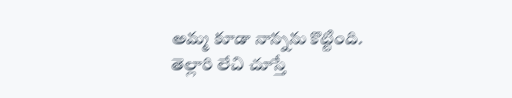అమ్మ కూడా నాన్నను కొట్టింది. తెల్లారి లేచి చూస్తే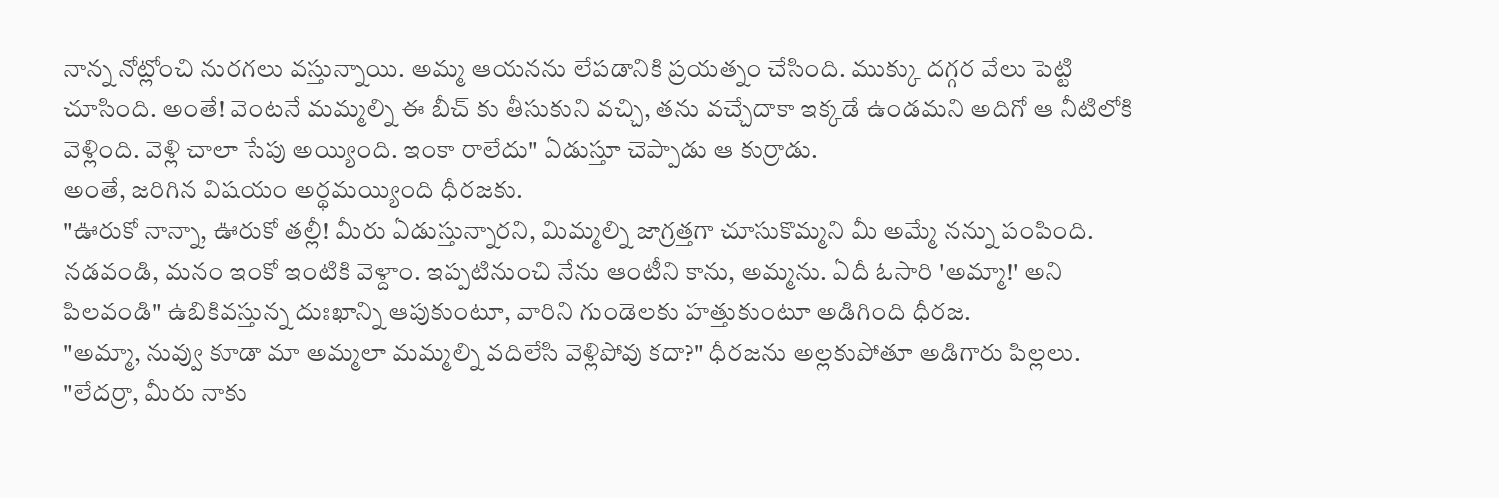నాన్న నోట్లోంచి నురగలు వస్తున్నాయి. అమ్మ ఆయనను లేపడానికి ప్రయత్నం చేసింది. ముక్కు దగ్గర వేలు పెట్టి చూసింది. అంతే! వెంటనే మమ్మల్ని ఈ బీచ్ కు తీసుకుని వచ్చి, తను వచ్చేదాకా ఇక్కడే ఉండమని అదిగో ఆ నీటిలోకి వెళ్లింది. వెళ్లి చాలా సేపు అయ్యింది. ఇంకా రాలేదు" ఏడుస్తూ చెప్పాడు ఆ కుర్రాడు.
అంతే, జరిగిన విషయం అర్థమయ్యింది ధీరజకు.
"ఊరుకో నాన్నా, ఊరుకో తల్లీ! మీరు ఏడుస్తున్నారని, మిమ్మల్ని జాగ్రత్తగా చూసుకొమ్మని మీ అమ్మే నన్ను పంపింది. నడవండి, మనం ఇంకో ఇంటికి వెళ్దాం. ఇప్పటినుంచి నేను ఆంటీని కాను, అమ్మను. ఏదీ ఓసారి 'అమ్మా!' అని పిలవండి" ఉబికివస్తున్న దుఃఖాన్ని ఆపుకుంటూ, వారిని గుండెలకు హత్తుకుంటూ అడిగింది ధీరజ.
"అమ్మా, నువ్వు కూడా మా అమ్మలా మమ్మల్ని వదిలేసి వెళ్లిపోవు కదా?" ధీరజను అల్లకుపోతూ అడిగారు పిల్లలు.
"లేదర్రా, మీరు నాకు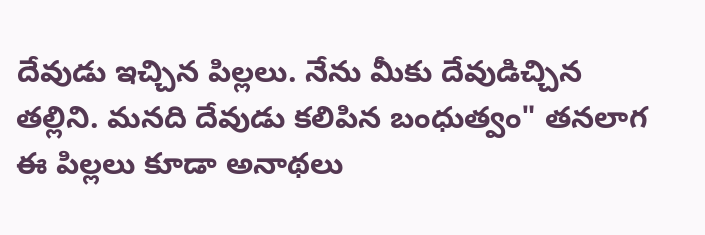దేవుడు ఇచ్చిన పిల్లలు. నేను మీకు దేవుడిచ్చిన తల్లిని. మనది దేవుడు కలిపిన బంధుత్వం" తనలాగ ఈ పిల్లలు కూడా అనాథలు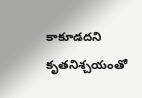కాకూడదని కృతనిశ్చయంతో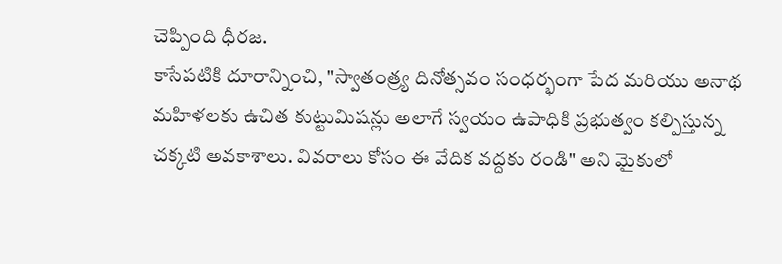చెప్పింది ధీరజ.
కాసేపటికి దూరాన్నించి, "స్వాతంత్ర్య దినోత్సవం సంధర్భంగా పేద మరియు అనాథ మహిళలకు ఉచిత కుట్టుమిషన్లు అలాగే స్వయం ఉపాధికి ప్రభుత్వం కల్పిస్తున్న చక్కటి అవకాశాలు. వివరాలు కోసం ఈ వేదిక వద్దకు రండి" అని మైకులో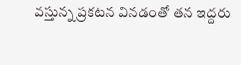వస్తున్న ప్రకటన వినడంతో తన ఇద్దరు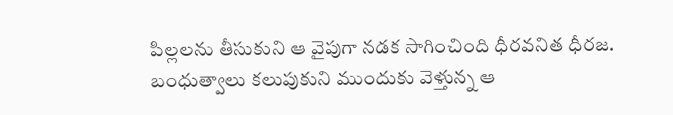పిల్లలను తీసుకుని ఆ వైపుగా నడక సాగించింది ధీరవనిత ధీరజ.
బంధుత్వాలు కలుపుకుని ముందుకు వెళ్తున్న ఆ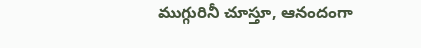ముగ్గురినీ చూస్తూ, ఆనందంగా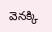వెనక్కి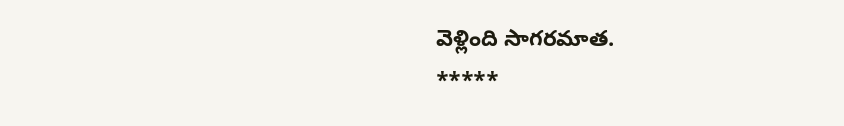వెళ్లింది సాగరమాత.
*****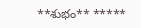**శుభం** *****